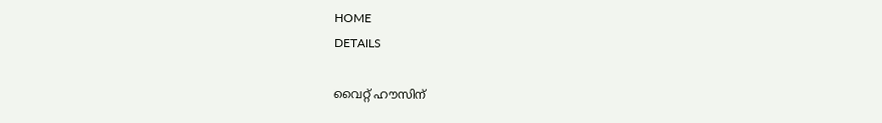HOME
DETAILS

വൈറ്റ് ഹൗസിന്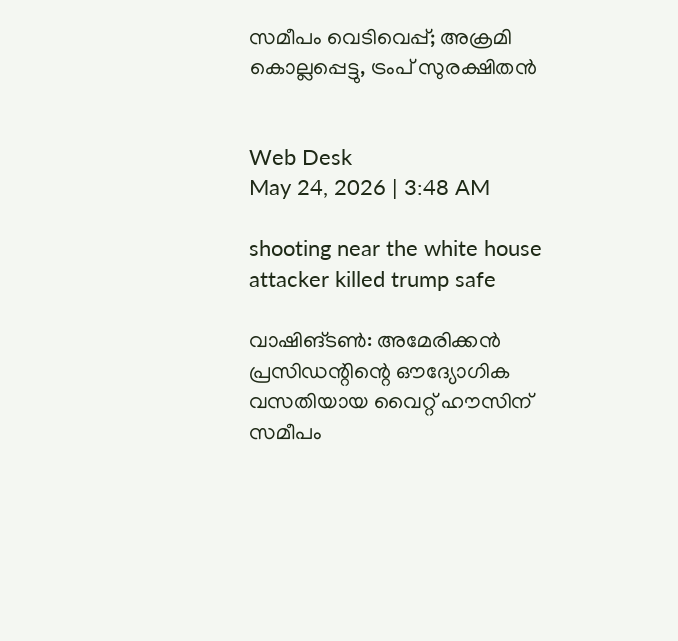സമീപം വെടിവെപ്പ്; അക്രമി കൊല്ലപ്പെട്ടു, ട്രംപ് സുരക്ഷിതൻ


Web Desk
May 24, 2026 | 3:48 AM

shooting near the white house attacker killed trump safe

വാഷിങ്ടൺ: അമേരിക്കൻ പ്രസിഡന്റിന്റെ ഔദ്യോഗിക വസതിയായ വൈറ്റ് ഹൗസിന് സമീപം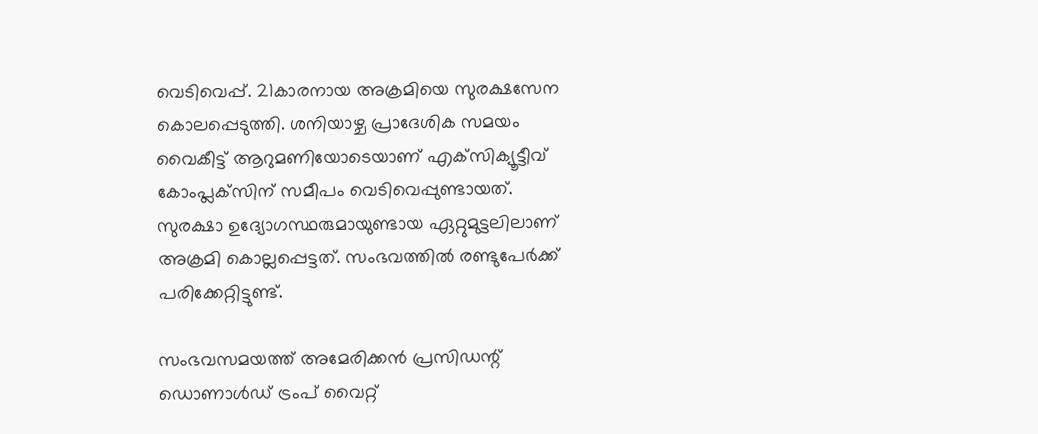വെടിവെപ്പ്. 21കാരനായ അക്രമിയെ സുരക്ഷസേന കൊലപ്പെടുത്തി. ശനിയാഴ്ച പ്രാദേശിക സമയം വൈകീട്ട് ആറുമണിയോടെയാണ് എക്‌സിക്യൂട്ടീവ് കോംപ്ലക്‌സിന് സമീപം വെടിവെപ്പുണ്ടായത്. സുരക്ഷാ ഉദ്യോഗസ്ഥരുമായുണ്ടായ ഏറ്റുമുട്ടലിലാണ് അക്രമി കൊല്ലപ്പെട്ടത്. സംഭവത്തിൽ രണ്ടുപേർക്ക് പരിക്കേറ്റിട്ടുണ്ട്.

സംഭവസമയത്ത് അമേരിക്കൻ പ്രസിഡന്റ് ഡൊണാൾഡ് ട്രംപ് വൈറ്റ്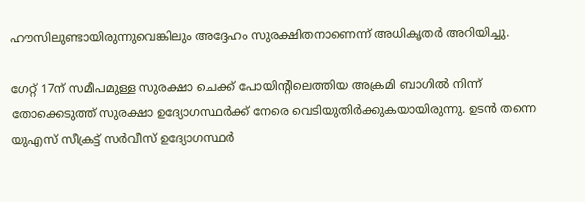ഹൗസിലുണ്ടായിരുന്നുവെങ്കിലും അദ്ദേഹം സുരക്ഷിതനാണെന്ന് അധികൃതർ അറിയിച്ചു.

ഗേറ്റ് 17ന് സമീപമുള്ള സുരക്ഷാ ചെക്ക് പോയിന്റിലെത്തിയ അക്രമി ബാഗിൽ നിന്ന് തോക്കെടുത്ത് സുരക്ഷാ ഉദ്യോഗസ്ഥർക്ക് നേരെ വെടിയുതിർക്കുകയായിരുന്നു. ഉടൻ തന്നെ യുഎസ് സീക്രട്ട് സർവീസ് ഉദ്യോഗസ്ഥർ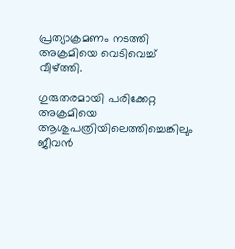പ്രത്യാക്രമണം നടത്തി അക്രമിയെ വെടിവെച്ച് വീഴ്ത്തി.

ഗുരുതരമായി പരിക്കേറ്റ അക്രമിയെ ആശുപത്രിയിലെത്തിച്ചെങ്കിലും ജീവൻ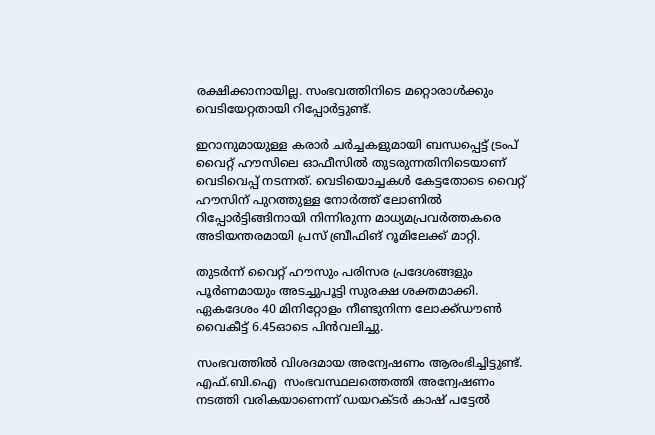രക്ഷിക്കാനായില്ല. സംഭവത്തിനിടെ മറ്റൊരാൾക്കും വെടിയേറ്റതായി റിപ്പോർട്ടുണ്ട്.

ഇറാനുമായുള്ള കരാർ ചർച്ചകളുമായി ബന്ധപ്പെട്ട് ട്രംപ് വൈറ്റ് ഹൗസിലെ ഓഫീസിൽ തുടരുന്നതിനിടെയാണ് വെടിവെപ്പ് നടന്നത്. വെടിയൊച്ചകൾ കേട്ടതോടെ വൈറ്റ് ഹൗസിന് പുറത്തുള്ള നോർത്ത് ലോണിൽ റിപ്പോർട്ടിങ്ങിനായി നിന്നിരുന്ന മാധ്യമപ്രവർത്തകരെ അടിയന്തരമായി പ്രസ് ബ്രീഫിങ് റൂമിലേക്ക് മാറ്റി.

തുടർന്ന് വൈറ്റ് ഹൗസും പരിസര പ്രദേശങ്ങളും പൂർണമായും അടച്ചുപൂട്ടി സുരക്ഷ ശക്തമാക്കി. ഏകദേശം 40 മിനിറ്റോളം നീണ്ടുനിന്ന ലോക്ക്ഡൗൺ വൈകീട്ട് 6.45ഓടെ പിൻവലിച്ചു.

സംഭവത്തിൽ വിശദമായ അന്വേഷണം ആരംഭിച്ചിട്ടുണ്ട്.  എഫ്.ബി.ഐ  സംഭവസ്ഥലത്തെത്തി അന്വേഷണം നടത്തി വരികയാണെന്ന് ഡയറക്ടർ കാഷ് പട്ടേൽ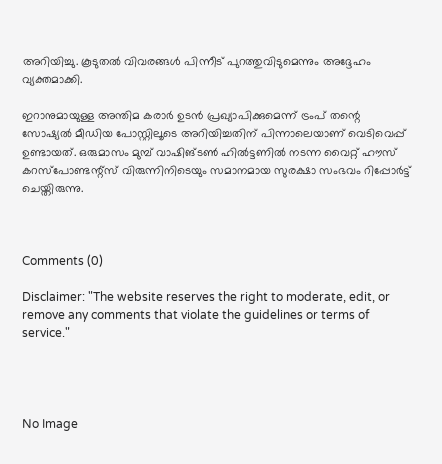അറിയിച്ചു. കൂടുതൽ വിവരങ്ങൾ പിന്നീട് പുറത്തുവിടുമെന്നും അദ്ദേഹം വ്യക്തമാക്കി.

ഇറാനുമായുള്ള അന്തിമ കരാർ ഉടൻ പ്രഖ്യാപിക്കുമെന്ന് ട്രംപ് തന്റെ സോഷ്യൽ മീഡിയ പോസ്റ്റിലൂടെ അറിയിച്ചതിന് പിന്നാലെയാണ് വെടിവെപ്പ് ഉണ്ടായത്. ഒരുമാസം മുമ്പ് വാഷിങ്ടൺ ഹിൽട്ടണിൽ നടന്ന വൈറ്റ് ഹൗസ് കറസ്‌പോണ്ടന്റ്‌സ് വിരുന്നിനിടെയും സമാനമായ സുരക്ഷാ സംഭവം റിപ്പോർട്ട് ചെയ്തിരുന്നു.



Comments (0)

Disclaimer: "The website reserves the right to moderate, edit, or remove any comments that violate the guidelines or terms of service."




No Image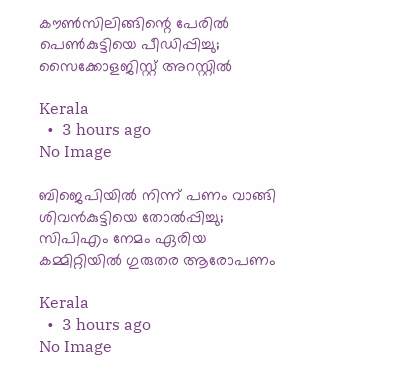കൗൺസിലിങ്ങിന്റെ പേരിൽ പെൺകുട്ടിയെ പീഡിപ്പിച്ചു; സൈക്കോളജിസ്റ്റ് അറസ്റ്റിൽ

Kerala
  •  3 hours ago
No Image

ബിജെപിയില്‍ നിന്ന് പണം വാങ്ങി ശിവന്‍കുട്ടിയെ തോല്‍പ്പിച്ചു; സിപിഎം നേമം ഏരിയ കമ്മിറ്റിയില്‍ ഗുരുതര ആരോപണം

Kerala
  •  3 hours ago
No Image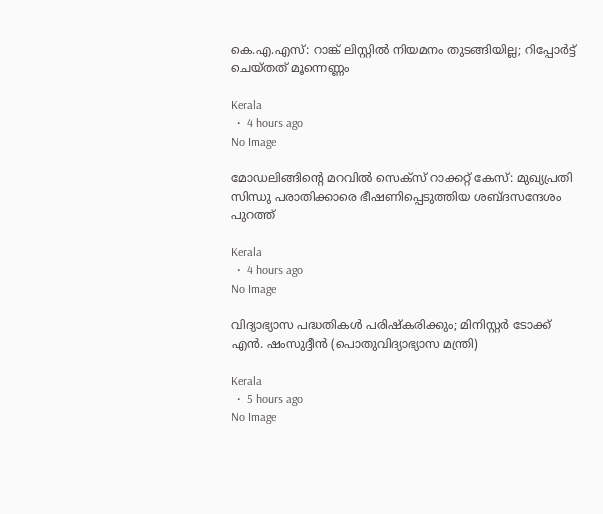കെ.എ.എസ്: റാങ്ക് ലിസ്റ്റിൽ നിയമനം തുടങ്ങിയില്ല; റിപ്പോർട്ട് ചെയ്തത് മൂന്നെണ്ണം

Kerala
  •  4 hours ago
No Image

മോഡലിങ്ങിന്റെ മറവിൽ സെക്‌സ് റാക്കറ്റ് കേസ്: മുഖ്യപ്രതി സിന്ധു പരാതിക്കാരെ ഭീഷണിപ്പെടുത്തിയ ശബ്ദസന്ദേശം പുറത്ത്

Kerala
  •  4 hours ago
No Image

വിദ്യാഭ്യാസ പദ്ധതികൾ പരിഷ്‌കരിക്കും; മിനിസ്റ്റർ ടോക്ക് എൻ. ഷംസുദ്ദീൻ (പൊതുവിദ്യാഭ്യാസ മന്ത്രി)

Kerala
  •  5 hours ago
No Image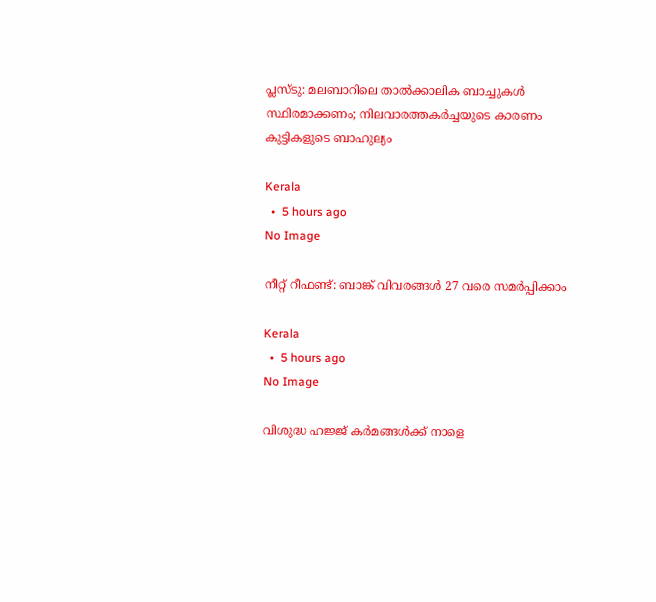പ്ലസ്ടു: മലബാറിലെ താൽക്കാലിക ബാച്ചുകൾ സ്ഥിരമാക്കണം; നിലവാരത്തകർച്ചയുടെ കാരണം കുട്ടികളുടെ ബാഹുല്യം

Kerala
  •  5 hours ago
No Image

നീറ്റ് റീഫണ്ട്: ബാങ്ക് വിവരങ്ങൾ 27 വരെ സമർപ്പിക്കാം

Kerala
  •  5 hours ago
No Image

വിശുദ്ധ ഹജ്ജ് കർമങ്ങൾക്ക് നാളെ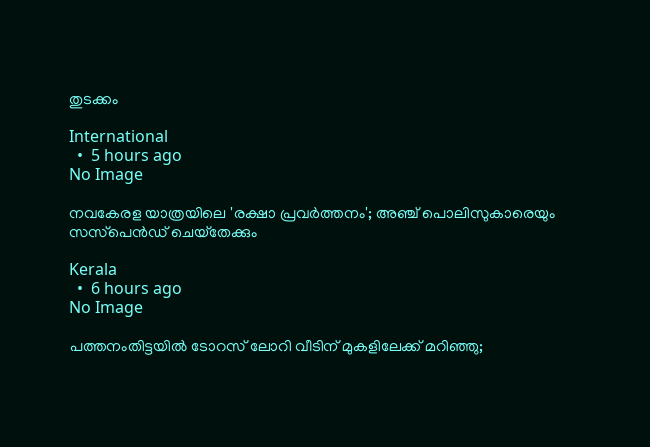തുടക്കം

International
  •  5 hours ago
No Image

നവകേരള യാത്രയിലെ 'രക്ഷാ പ്രവര്‍ത്തനം'; അഞ്ച് പൊലിസുകാരെയും സസ്‌പെന്‍ഡ് ചെയ്‌തേക്കും

Kerala
  •  6 hours ago
No Image

പത്തനംതിട്ടയിൽ ടോറസ് ലോറി വീടിന് മുകളിലേക്ക് മറിഞ്ഞു;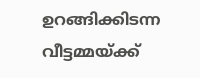ഉറങ്ങിക്കിടന്ന വീട്ടമ്മയ്ക്ക്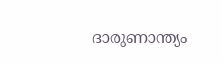ദാരുണാന്ത്യം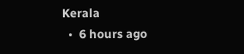Kerala
  •  6 hours ago